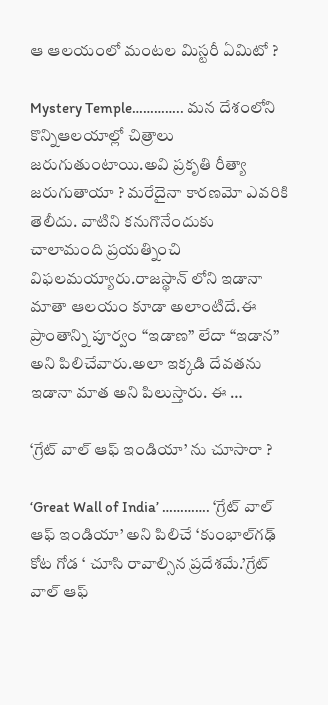ఆ ఆలయంలో మంటల మిస్టరీ ఏమిటో ?

Mystery Temple………….. మన దేశంలోని కొన్నిఆలయాల్లో చిత్రాలు జరుగుతుంటాయి.అవి ప్రకృతి రీత్యా జరుగుతాయా ? మరేదైనా కారణమో ఎవరికి తెలీదు. వాటిని కనుగొనేందుకు చాలామంది ప్రయత్నించి విఫలమయ్యారు.రాజస్థాన్ లోని ఇడానా మాతా ఆలయం కూడా అలాంటిదే.ఈ ప్రాంతాన్ని పూర్వం “ఇడాణ” లేదా “ఇడాన” అని పిలిచేవారు.అలా ఇక్కడి దేవతను ఇడానా మాత అని పిలుస్తారు. ఈ …

‘గ్రేట్ వాల్ ఆఫ్ ఇండియా’ ను చూసారా ?

‘Great Wall of India’ …………. ‘గ్రేట్ వాల్ ఆఫ్ ఇండియా’ అని పిలిచే ‘కుంభాల్‌గఢ్ కోట గోడ ‘ చూసి రావాల్సిన ప్రదేశమే.’గ్రేట్ వాల్ ఆఫ్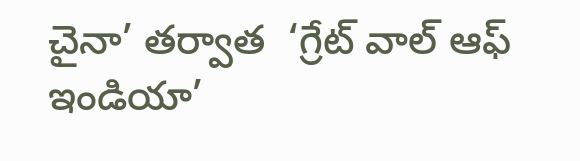చైనా’ తర్వాత  ‘గ్రేట్ వాల్ ఆఫ్ ఇండియా’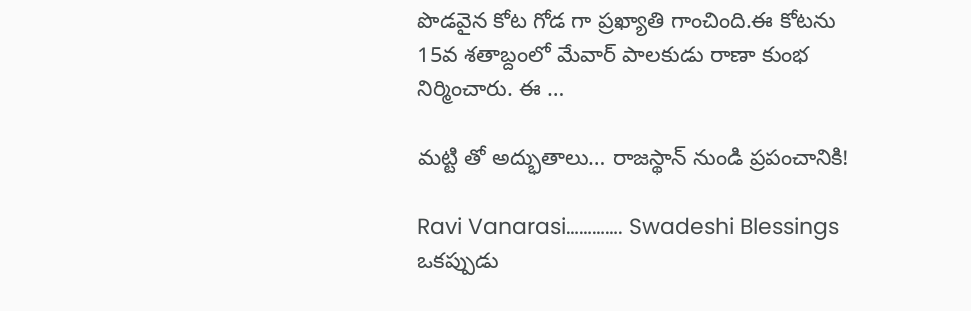పొడవైన కోట గోడ గా ప్రఖ్యాతి గాంచింది.ఈ కోటను 15వ శతాబ్దంలో మేవార్ పాలకుడు రాణా కుంభ నిర్మించారు. ఈ …

మట్టి తో అద్భుతాలు… రాజస్థాన్ నుండి ప్రపంచానికి!

Ravi Vanarasi…………. Swadeshi Blessings ఒకప్పుడు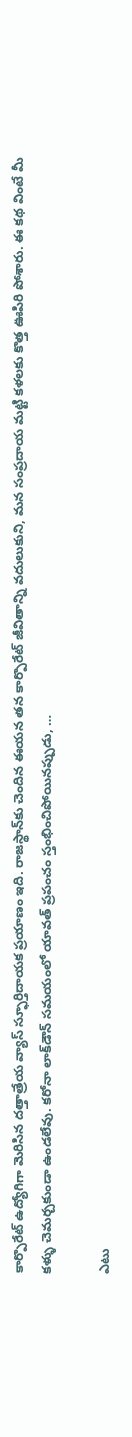కార్పొరేట్ ఉద్యోగిగా మెరిసిన దత్తాత్రేయ వ్యాస్ స్ఫూర్తిదాయక ప్రయాణం ఇది. రాజస్థాన్‌కు చెందిన ఈయన తన కార్పొరేట్ జీవితాన్ని వదులుకుని, మన సంప్రదాయ మట్టి కళలకు కొత్త ఊపిరి పోశారు. ఈ కథ వింటే మీ కళ్ళు చెమర్చకుండా ఉండలేవు. కరోనా లాక్‌డౌన్ సమయంలో యావత్ ప్రపంచం స్తంభించిపోయినప్పుడు, …

ఎటు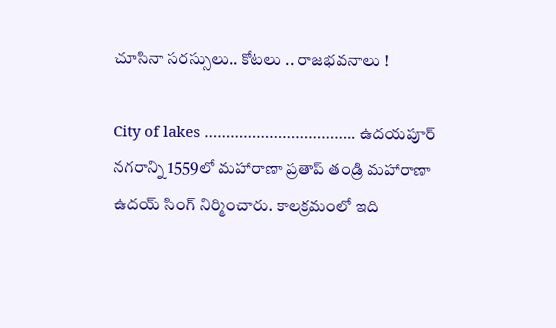చూసినా సరస్సులు.. కోటలు .. రాజభవనాలు !

City of lakes …………………………….. ఉదయపూర్ నగరాన్ని 1559లో మహారాణా ప్రతాప్ తండ్రి మహారాణా ఉదయ్ సింగ్ నిర్మించారు. కాలక్రమంలో ఇది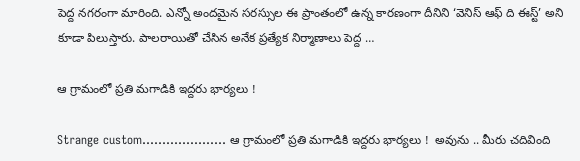పెద్ద నగరంగా మారింది. ఎన్నో అందమైన సరస్సుల ఈ ప్రాంతంలో ఉన్న కారణంగా దీనిని ‘వెనిస్ ఆఫ్ ది ఈస్ట్’ అని కూడా పిలుస్తారు. పాలరాయితో చేసిన అనేక ప్రత్యేక నిర్మాణాలు పెద్ద …

ఆ గ్రామంలో ప్రతి మగాడికి ఇద్దరు భార్యలు !

Strange custom………………… ఆ గ్రామంలో ప్రతి మగాడికి ఇద్దరు భార్యలు !  అవును .. మీరు చదివింది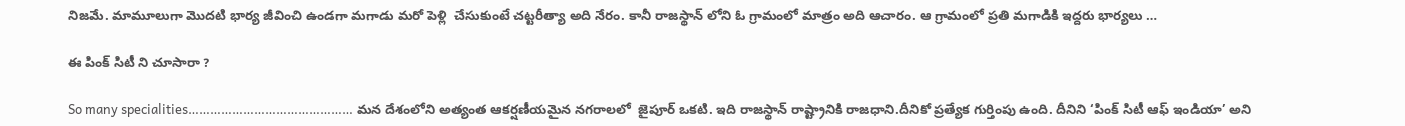నిజమే. మామూలుగా మొదటి భార్య జీవించి ఉండగా మగాడు మరో పెళ్లి  చేసుకుంటే చట్టరీత్యా అది నేరం. కానీ రాజస్థాన్ లోని ఓ గ్రామంలో మాత్రం అది ఆచారం. ఆ గ్రామంలో ప్రతి మగాడికి ఇద్దరు భార్యలు …

ఈ పింక్ సిటీ ని చూసారా ?

So many specialities……………………………………… మన దేశంలోని అత్యంత ఆకర్షణీయమైన నగరాలలో  జైపూర్ ఒకటి. ఇది రాజస్థాన్ రాష్ట్రానికి రాజధాని.దీనికో ప్రత్యేక గుర్తింపు ఉంది. దీనిని ‘పింక్ సిటీ ఆఫ్ ఇండియా’ అని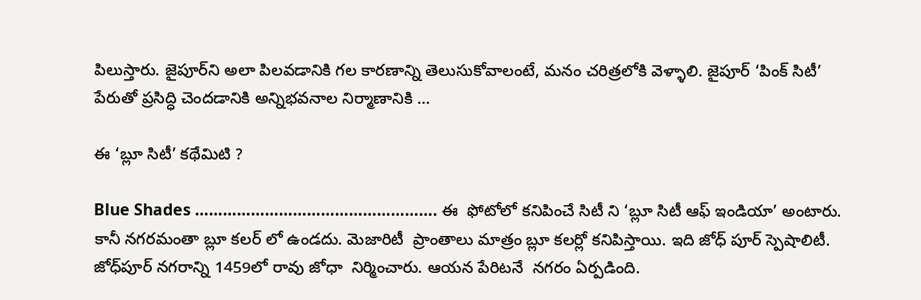పిలుస్తారు. జైపూర్‌ని అలా పిలవడానికి గల కారణాన్ని తెలుసుకోవాలంటే, మనం చరిత్రలోకి వెళ్ళాలి. జైపూర్ ‘పింక్ సిటీ’ పేరుతో ప్రసిద్ధి చెందడానికి అన్నిభవనాల నిర్మాణానికి …

ఈ ‘బ్లూ సిటీ’ కథేమిటి ?

Blue Shades ……………………………………………. ఈ  ఫోటోలో కనిపించే సిటీ ని ‘బ్లూ సిటీ ఆఫ్ ఇండియా’ అంటారు. కానీ నగరమంతా బ్లూ కలర్ లో ఉండదు. మెజారిటీ  ప్రాంతాలు మాత్రం బ్లూ కలర్లో కనిపిస్తాయి. ఇది జోధ్ పూర్ స్పెషాలిటీ. జోధ్‌పూర్‌ నగరాన్ని 1459లో రావు జోధా  నిర్మించారు. ఆయన పేరిటనే  నగరం ఏర్పడింది.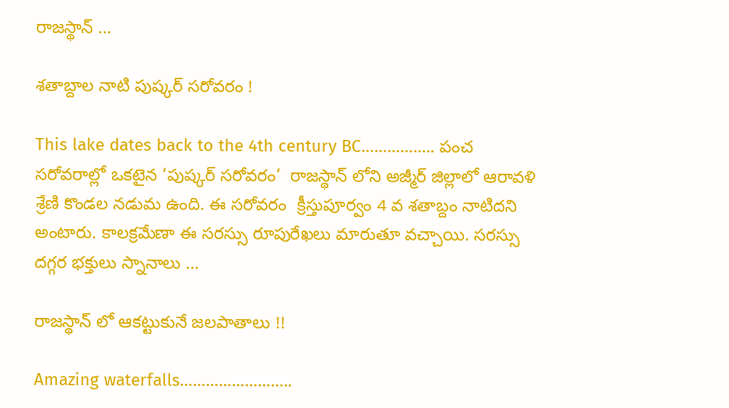రాజస్థాన్ …

శతాబ్దాల నాటి పుష్కర్ సరోవరం !

This lake dates back to the 4th century BC…………….. పంచ సరోవరాల్లో ఒకటైన ‘పుష్కర్‌ సరోవరం’  రాజస్థాన్ లోని అజ్మీర్ జిల్లాలో ఆరావళి శ్రేణి కొండల నడుమ ఉంది. ఈ సరోవరం  క్రీస్తుపూర్వం 4 వ శతాబ్దం నాటిదని అంటారు. కాలక్రమేణా ఈ సరస్సు రూపురేఖలు మారుతూ వచ్చాయి. సరస్సు దగ్గర భక్తులు స్నానాలు …

రాజస్థాన్ లో ఆకట్టుకునే జలపాతాలు !!

Amazing waterfalls……………………..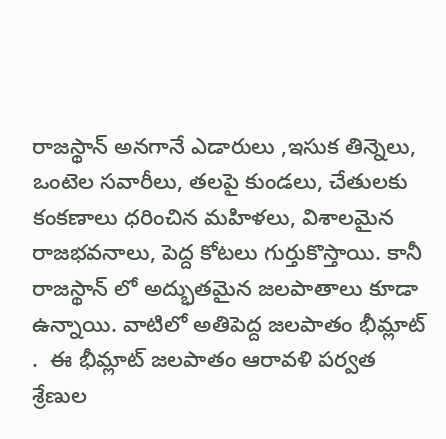రాజస్థాన్ అనగానే ఎడారులు ,ఇసుక తిన్నెలు, ఒంటెల సవారీలు, తలపై కుండలు, చేతులకు కంకణాలు ధరించిన మహిళలు, విశాలమైన రాజభవనాలు, పెద్ద కోటలు గుర్తుకొస్తాయి. కానీ రాజస్థాన్ లో అద్భుతమైన జలపాతాలు కూడా ఉన్నాయి. వాటిలో అతిపెద్ద జలపాతం భీమ్లాట్ .  ఈ భీమ్లాట్ జలపాతం ఆరావళి పర్వత శ్రేణుల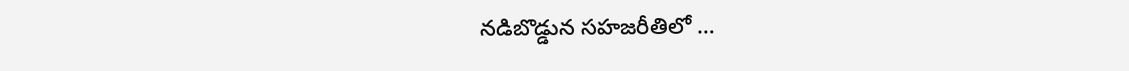నడిబొడ్డున సహజరీతిలో …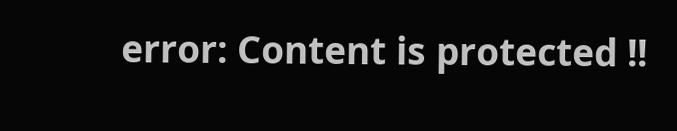error: Content is protected !!